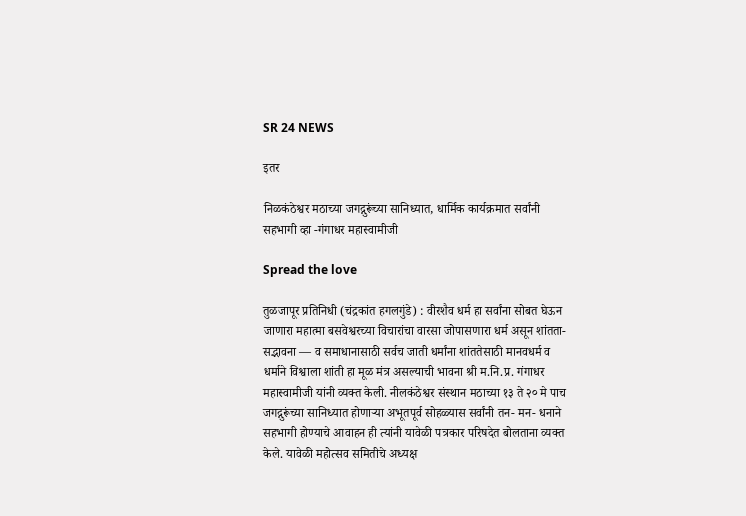SR 24 NEWS

इतर

निळकंठेश्वर मठाच्या जगद्गुरूंच्या सानिध्यात, धार्मिक कार्यक्रमात सर्वांनी सहभागी व्हा -गंगाधर महास्वामीजी

Spread the love

तुळजापूर प्रतिनिधी (चंद्रकांत हगलगुंडे) : वीरशैव धर्म हा सर्वांना सोबत घेऊन जाणारा महात्मा बसवेश्वरच्या विचारांचा वारसा जोपासणारा धर्म असून शांतता- सद्भावना — व समाधानासाठी सर्वच जाती धर्मांना शांततेसाठी मानवधर्म व धर्माने विश्वाला शांती हा मूळ मंत्र असल्याची भावना श्री म.नि.प्र. गंगाधर महास्वामीजी यांनी व्यक्त केली. नीलकंठेश्वर संस्थान मठाच्या १३ ते २० मे पाच जगद्गुरूंच्या सानिध्यात होणाऱ्या अभूतपूर्व सोहळ्यास सर्वांनी तन- मन- धनाने सहभागी होण्याचे आवाहन ही त्यांनी यावेळी पत्रकार परिषदेत बोलताना व्यक्त केले. यावेळी महोत्सव समितीचे अध्यक्ष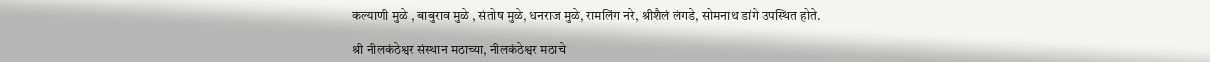कल्याणी मुळे , बाबुराव मुळे , संतोष मुळे, धनराज मुळे, रामलिंग नरे, श्रीशैलं लंगडे, सोमनाथ डांगे उपस्थित होते.

श्री नीलकंठेश्वर संस्थान मठाच्या, नीलकंठेश्वर मठाचे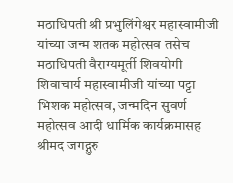मठाधिपती श्री प्रभुलिंगेश्वर महास्वामीजी यांच्या जन्म शतक महोत्सव तसेच मठाधिपती वैराग्यमूर्ती शिवयोगी शिवाचार्य महास्वामीजी यांच्या पट्टा भिशक महोत्सव, जन्मदिन सुवर्ण महोत्सव आदी धार्मिक कार्यक्रमासह श्रीमद जगद्गुरु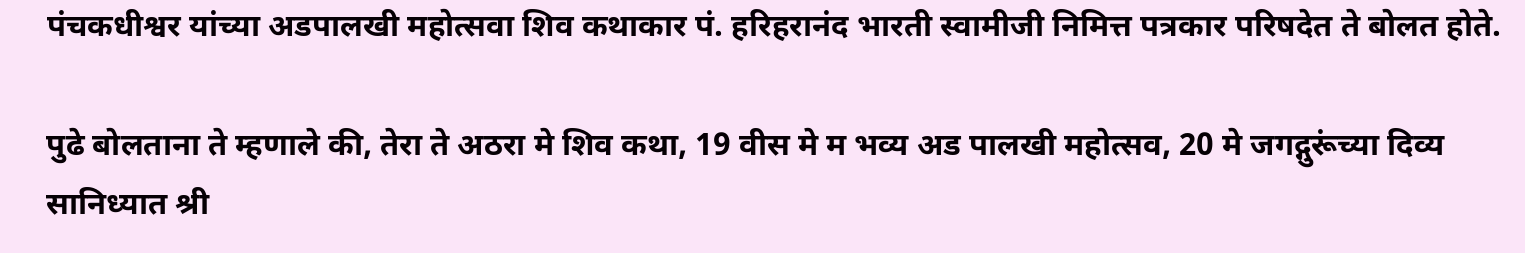पंचकधीश्वर यांच्या अडपालखी महोत्सवा शिव कथाकार पं. हरिहरानंद भारती स्वामीजी निमित्त पत्रकार परिषदेत ते बोलत होते.

पुढे बोलताना ते म्हणाले की, तेरा ते अठरा मे शिव कथा, 19 वीस मे म भव्य अड पालखी महोत्सव, 20 मे जगद्गुरूंच्या दिव्य सानिध्यात श्री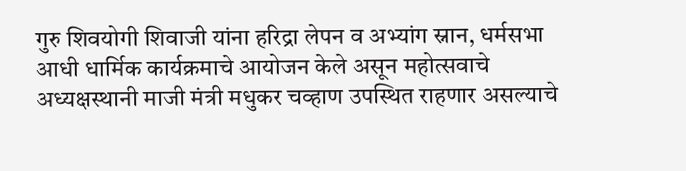गुरु शिवयोगी शिवाजी यांना हरिद्रा लेपन व अभ्यांग स्नान, धर्मसभा आधी धार्मिक कार्यक्रमाचे आयोजन केले असून महोत्सवाचे अध्यक्षस्थानी माजी मंत्री मधुकर चव्हाण उपस्थित राहणार असल्याचे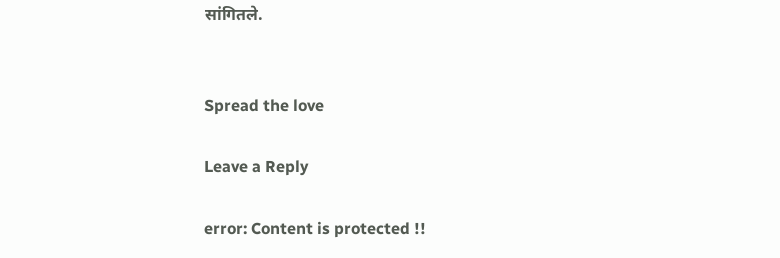सांगितले.


Spread the love

Leave a Reply

error: Content is protected !!